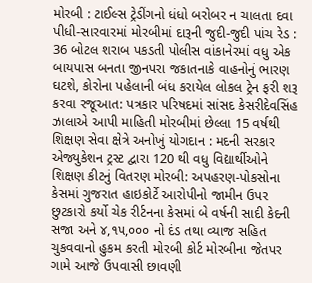મોરબી : ટાઈલ્સ ટ્રેડીંગનો ધંધો બરોબર ન ચાલતા દવા પીધી-સારવારમાં મોરબીમાં દારૂની જુદી-જુદી પાંચ રેડ : 36 બોટલ શરાબ પકડતી પોલીસ વાંકાનેરમાં વધુ એક બાયપાસ બનતા જીનપરા જકાતનાકે વાહનોનું ભારણ ઘટશે, કોરોના પહેલાની બંધ કરાયેલ લોકલ ટ્રેન ફરી શરૂ કરવા રજૂઆત: પત્રકાર પરિષદમાં સાંસદ કેસરીદેવસિંહ ઝાલાએ આપી માહિતી મોરબીમાં છેલ્લા 15 વર્ષથી શિક્ષણ સેવા ક્ષેત્રે અનોખું યોગદાન : મદની સરકાર એજ્યુકેશન ટ્રસ્ટ દ્વારા 120 થી વધુ વિદ્યાર્થીઓને શિક્ષણ કીટનું વિતરણ મોરબી: અપહરણ-પોકસોના કેસમાં ગુજરાત હાઇકોર્ટે આરોપીનો જામીન ઉપર છુટકારો કર્યો ચેક રીર્ટનના કેસમાં બે વર્ષની સાદી કેદની સજા અને ૪,૧૫,૦૦૦ નો દંડ તથા વ્યાજ સહિત ચુકવવાનો હુકમ કરતી મોરબી કોર્ટ મોરબીના જેતપર ગામે આજે ઉપવાસી છાવણી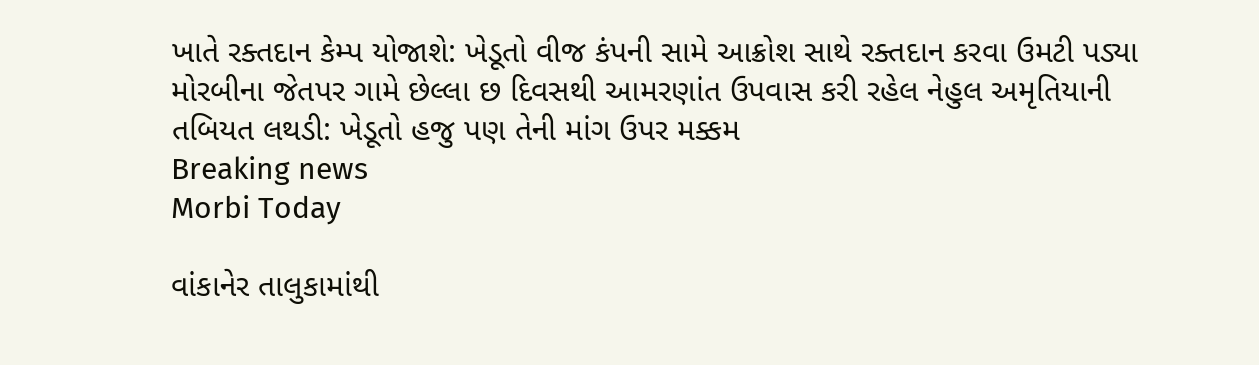ખાતે રક્તદાન કેમ્પ યોજાશે: ખેડૂતો વીજ કંપની સામે આક્રોશ સાથે રક્તદાન કરવા ઉમટી પડ્યા મોરબીના જેતપર ગામે છેલ્લા છ દિવસથી આમરણાંત ઉપવાસ કરી રહેલ નેહુલ અમૃતિયાની તબિયત લથડી: ખેડૂતો હજુ પણ તેની માંગ ઉપર મક્કમ
Breaking news
Morbi Today

વાંકાનેર તાલુકામાંથી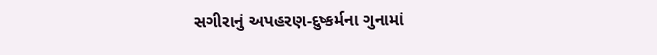સગીરાનું અપહરણ-દુષ્કર્મના ગુનામાં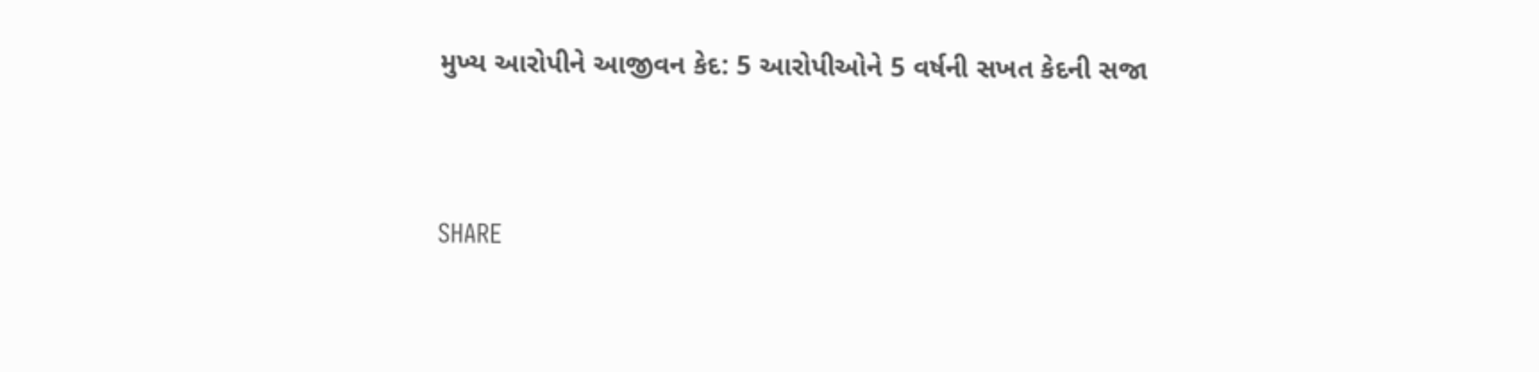મુખ્ય આરોપીને આજીવન કેદ: 5 આરોપીઓને 5 વર્ષની સખત કેદની સજા


SHARE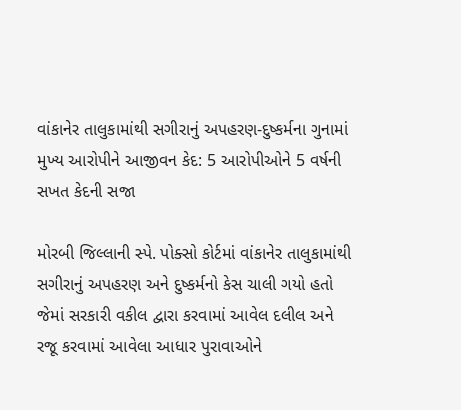વાંકાનેર તાલુકામાંથી સગીરાનું અપહરણ-દુષ્કર્મના ગુનામાં મુખ્ય આરોપીને આજીવન કેદ: 5 આરોપીઓને 5 વર્ષની સખત કેદની સજા

મોરબી જિલ્લાની સ્પે. પોક્સો કોર્ટમાં વાંકાનેર તાલુકામાંથી સગીરાનું અપહરણ અને દુષ્કર્મનો કેસ ચાલી ગયો હતો જેમાં સરકારી વકીલ દ્વારા કરવામાં આવેલ દલીલ અને રજૂ કરવામાં આવેલા આધાર પુરાવાઓને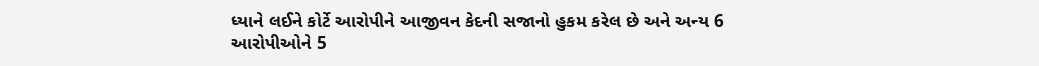ધ્યાને લઈને કોર્ટે આરોપીને આજીવન કેદની સજાનો હુકમ કરેલ છે અને અન્ય 6 આરોપીઓને 5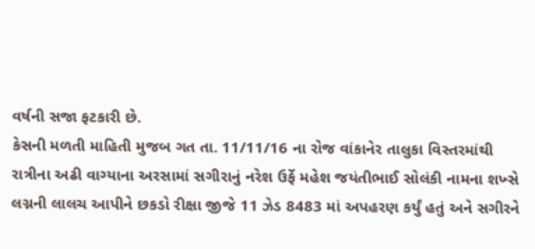વર્ષની સજા ફટકારી છે.
કેસની મળતી માહિતી મુજબ ગત તા. 11/11/16 ના રોજ વાંકાનેર તાલુકા વિસ્તરમાંથી રાત્રીના અઢી વાગ્યાના અરસામાં સગીરાનું નરેશ ઉર્ફે મહેશ જયંતીભાઈ સોલંકી નામના શખ્સે લગ્નની લાલચ આપીને છકડો રીક્ષા જીજે 11 ઝેડ 8483 માં અપહરણ કર્યું હતું અને સગીરને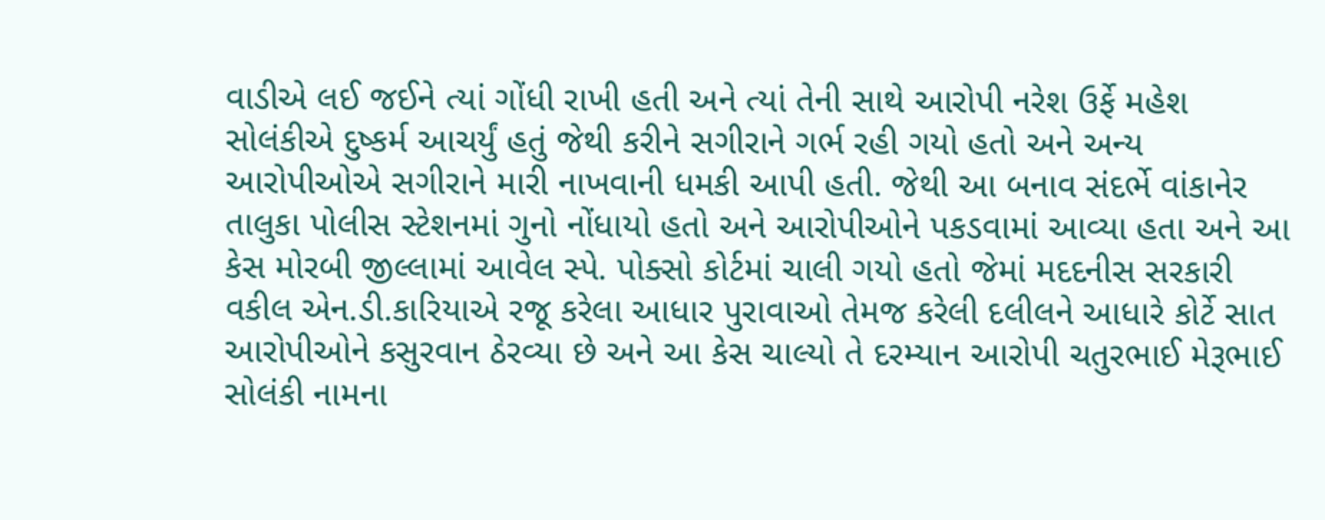વાડીએ લઈ જઈને ત્યાં ગોંધી રાખી હતી અને ત્યાં તેની સાથે આરોપી નરેશ ઉર્ફે મહેશ સોલંકીએ દુષ્કર્મ આચર્યું હતું જેથી કરીને સગીરાને ગર્ભ રહી ગયો હતો અને અન્ય આરોપીઓએ સગીરાને મારી નાખવાની ધમકી આપી હતી. જેથી આ બનાવ સંદર્ભે વાંકાનેર તાલુકા પોલીસ સ્ટેશનમાં ગુનો નોંધાયો હતો અને આરોપીઓને પકડવામાં આવ્યા હતા અને આ કેસ મોરબી જીલ્લામાં આવેલ સ્પે. પોક્સો કોર્ટમાં ચાલી ગયો હતો જેમાં મદદનીસ સરકારી વકીલ એન.ડી.કારિયાએ રજૂ કરેલા આધાર પુરાવાઓ તેમજ કરેલી દલીલને આધારે કોર્ટે સાત આરોપીઓને કસુરવાન ઠેરવ્યા છે અને આ કેસ ચાલ્યો તે દરમ્યાન આરોપી ચતુરભાઈ મેરૂભાઈ સોલંકી નામના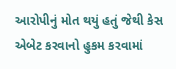આરોપીનું મોત થયું હતું જેથી કેસ એબેટ કરવાનો હુકમ કરવામાં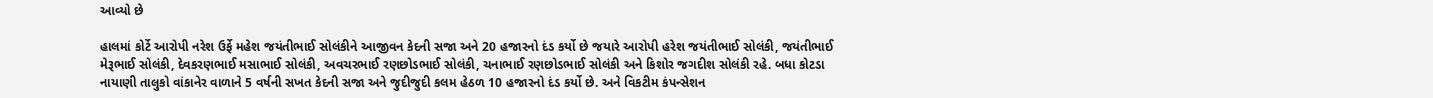આવ્યો છે

હાલમાં કોર્ટે આરોપી નરેશ ઉર્ફે મહેશ જયંતીભાઈ સોલંકીને આજીવન કેદની સજા અને 20 હજારનો દંડ કર્યો છે જયારે આરોપી હરેશ જયંતીભાઈ સોલંકી, જયંતીભાઈ મેરૂભાઈ સોલંકી, દેવકરણભાઈ મસાભાઈ સોલંકી, અવચરભાઈ રણછોડભાઈ સોલંકી, ચનાભાઈ રણછોડભાઈ સોલંકી અને કિશોર જગદીશ સોલંકી રહે. બધા કોટડા નાયાણી તાલુકો વાંકાનેર વાળાને 5 વર્ષની સખત કેદની સજા અને જુદીજુદી કલમ હેઠળ 10 હજારનો દંડ કર્યો છે. અને વિકટીમ કંપન્સેશન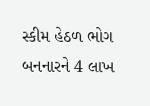સ્કીમ હેઠળ ભોગ બનનારને 4 લાખ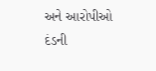અને આરોપીઓ દંડની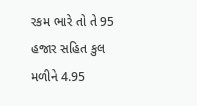રકમ ભારે તો તે 95 હજાર સહિત કુલ મળીને 4.95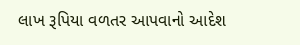લાખ રૂપિયા વળતર આપવાનો આદેશ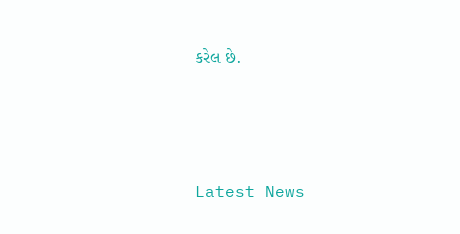કરેલ છે.






Latest News